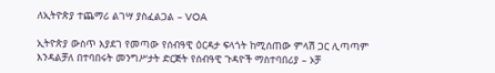ለኢትዮጵያ ተጨማሪ ልገሣ ያስፈልጋል – VOA

ኢትዮጵያ ውስጥ እያደገ የመጣው የሰብዓዊ ዕርዳታ ፍላጎት ከሚሰጠው ምላሽ ጋር ሊጣጣም እንዳልቻለ በተባበሩት መንግሥታት ድርጅት የሰብዓዊ ጉዳዮች ማስተባበሪያ – ኦቻ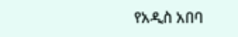የአዲስ አበባ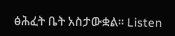ፅሕፈት ቤት አስታውቋል፡፡ Listen